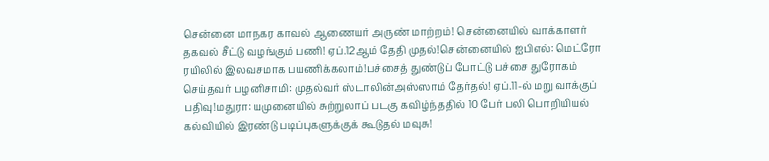சென்னை மாநகர காவல் ஆணையர் அருண் மாற்றம்! சென்னையில் வாக்காளர் தகவல் சீட்டு வழங்கும் பணி! ஏப்.12ஆம் தேதி முதல்!சென்னையில் ஐபிஎல்: மெட்ரோ ரயிலில் இலவசமாக பயணிக்கலாம்!பச்சைத் துண்டுப் போட்டு பச்சை துரோகம் செய்தவர் பழனிசாமி: முதல்வர் ஸ்டாலின்அஸ்ஸாம் தேர்தல்! ஏப்.11-ல் மறு வாக்குப் பதிவு!மதுரா: யமுனையில் சுற்றுலாப் படகு கவிழ்ந்ததில் 10 பேர் பலி பொறியியல் கல்வியில் இரண்டு படிப்புகளுக்குக் கூடுதல் மவுசு!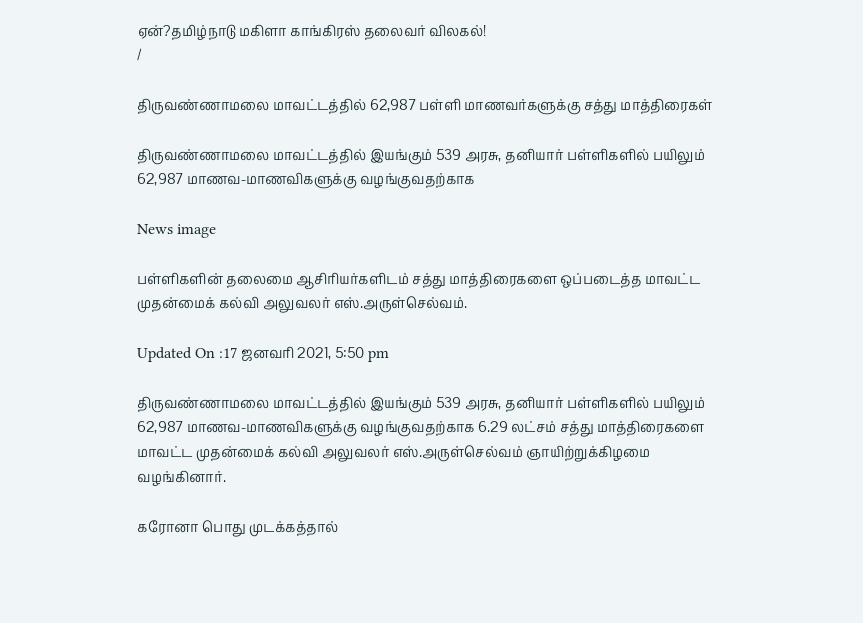ஏன்?தமிழ்நாடு மகிளா காங்கிரஸ் தலைவர் விலகல்!
/

திருவண்ணாமலை மாவட்டத்தில் 62,987 பள்ளி மாணவர்களுக்கு சத்து மாத்திரைகள்

திருவண்ணாமலை மாவட்டத்தில் இயங்கும் 539 அரசு, தனியார் பள்ளிகளில் பயிலும் 62,987 மாணவ-மாணவிகளுக்கு வழங்குவதற்காக

News image

பள்ளிகளின் தலைமை ஆசிரியர்களிடம் சத்து மாத்திரைகளை ஒப்படைத்த மாவட்ட முதன்மைக் கல்வி அலுவலர் எஸ்.அருள்செல்வம்.

Updated On :17 ஜனவரி 2021, 5:50 pm

திருவண்ணாமலை மாவட்டத்தில் இயங்கும் 539 அரசு, தனியார் பள்ளிகளில் பயிலும் 62,987 மாணவ-மாணவிகளுக்கு வழங்குவதற்காக 6.29 லட்சம் சத்து மாத்திரைகளை மாவட்ட முதன்மைக் கல்வி அலுவலர் எஸ்.அருள்செல்வம் ஞாயிற்றுக்கிழமை வழங்கினார்.

கரோனா பொது முடக்கத்தால்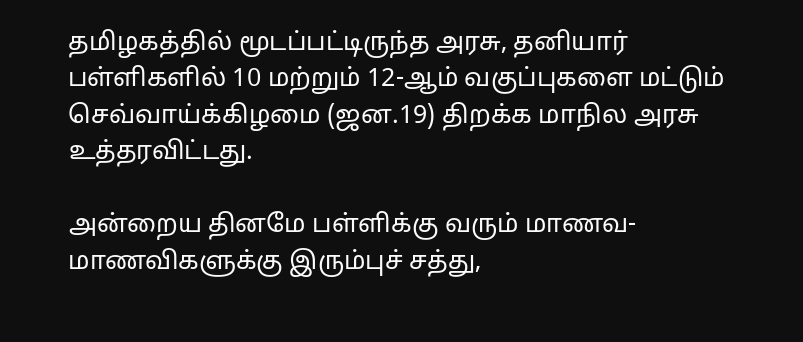தமிழகத்தில் மூடப்பட்டிருந்த அரசு, தனியார் பள்ளிகளில் 10 மற்றும் 12-ஆம் வகுப்புகளை மட்டும் செவ்வாய்க்கிழமை (ஜன.19) திறக்க மாநில அரசு உத்தரவிட்டது.

அன்றைய தினமே பள்ளிக்கு வரும் மாணவ-மாணவிகளுக்கு இரும்புச் சத்து,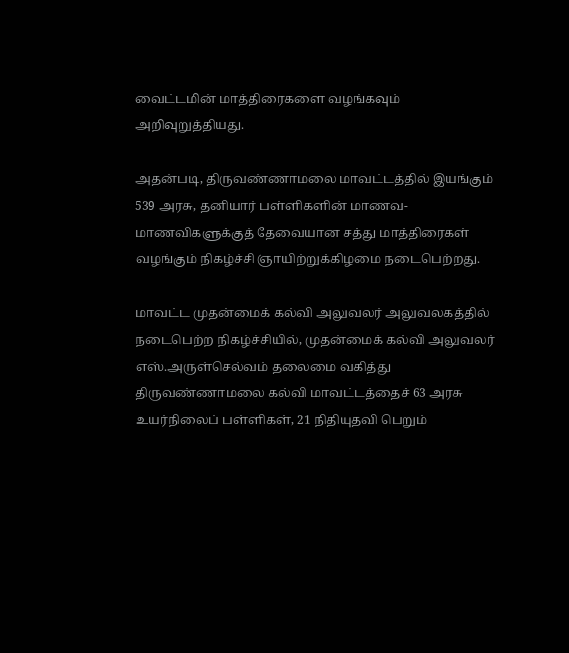வைட்டமின் மாத்திரைகளை வழங்கவும் அறிவுறுத்தியது.

அதன்படி, திருவண்ணாமலை மாவட்டத்தில் இயங்கும் 539 அரசு, தனியார் பள்ளிகளின் மாணவ-மாணவிகளுக்குத் தேவையான சத்து மாத்திரைகள் வழங்கும் நிகழ்ச்சி ஞாயிற்றுக்கிழமை நடைபெற்றது.

மாவட்ட முதன்மைக் கல்வி அலுவலர் அலுவலகத்தில் நடைபெற்ற நிகழ்ச்சியில், முதன்மைக் கல்வி அலுவலர் எஸ்.அருள்செல்வம் தலைமை வகித்து திருவண்ணாமலை கல்வி மாவட்டத்தைச் 63 அரசு உயர்நிலைப் பள்ளிகள், 21 நிதியுதவி பெறும்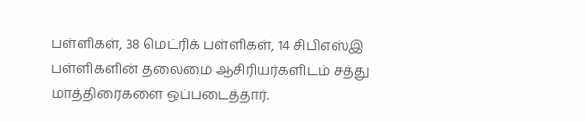பள்ளிகள், 38 மெட்ரிக் பள்ளிகள், 14 சிபிஎஸ்இ பள்ளிகளின் தலைமை ஆசிரியர்களிடம் சத்து மாத்திரைகளை ஒப்படைத்தார்.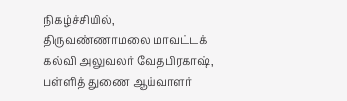நிகழ்ச்சியில், திருவண்ணாமலை மாவட்டக் கல்வி அலுவலர் வேதபிரகாஷ், பள்ளித் துணை ஆய்வாளர்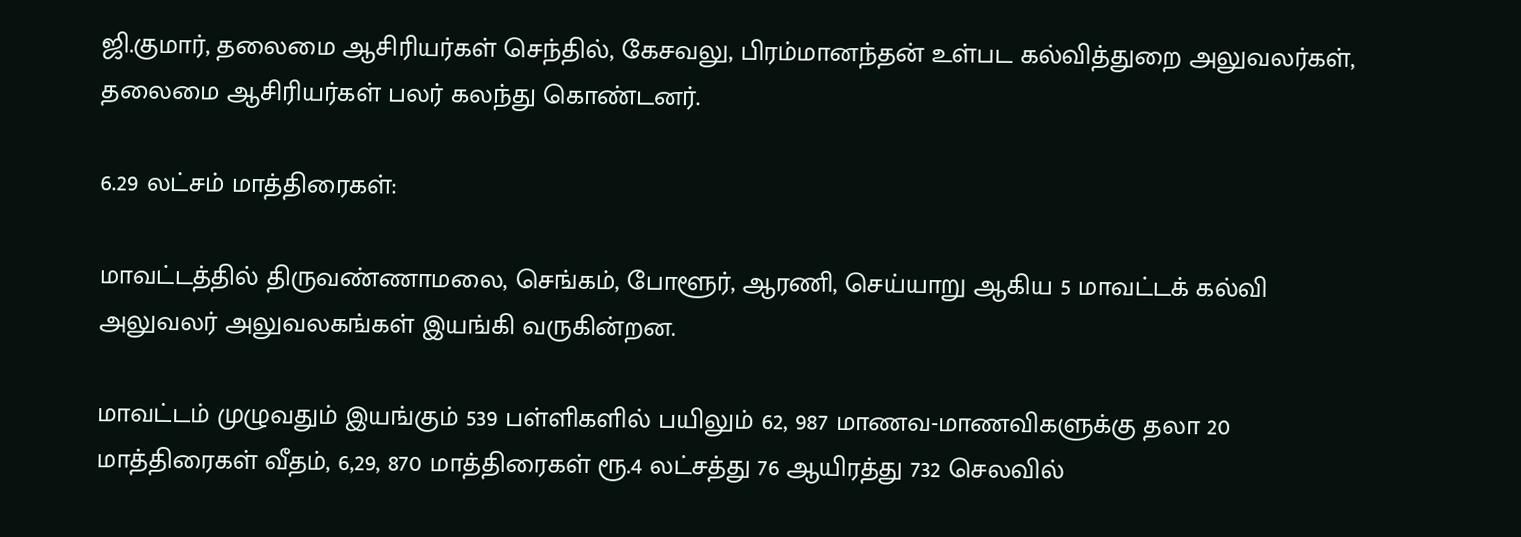ஜி.குமார், தலைமை ஆசிரியர்கள் செந்தில், கேசவலு, பிரம்மானந்தன் உள்பட கல்வித்துறை அலுவலர்கள், தலைமை ஆசிரியர்கள் பலர் கலந்து கொண்டனர்.

6.29 லட்சம் மாத்திரைகள்:

மாவட்டத்தில் திருவண்ணாமலை, செங்கம், போளூர், ஆரணி, செய்யாறு ஆகிய 5 மாவட்டக் கல்வி அலுவலர் அலுவலகங்கள் இயங்கி வருகின்றன.

மாவட்டம் முழுவதும் இயங்கும் 539 பள்ளிகளில் பயிலும் 62, 987 மாணவ-மாணவிகளுக்கு தலா 20 மாத்திரைகள் வீதம், 6,29, 870 மாத்திரைகள் ரூ.4 லட்சத்து 76 ஆயிரத்து 732 செலவில்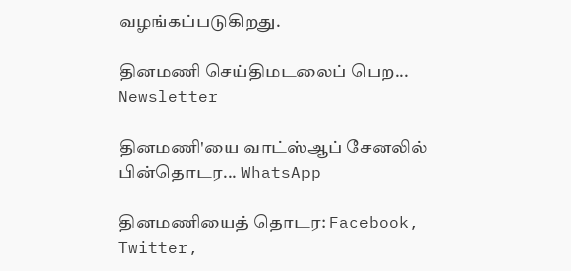வழங்கப்படுகிறது.

தினமணி செய்திமடலைப் பெற... Newsletter

தினமணி'யை வாட்ஸ்ஆப் சேனலில் பின்தொடர... WhatsApp

தினமணியைத் தொடர: Facebook, Twitter,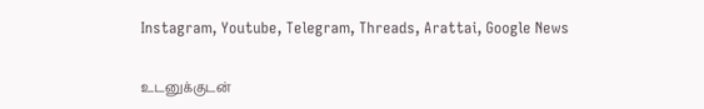Instagram, Youtube, Telegram, Threads, Arattai, Google News

உடனுக்குடன்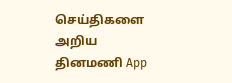செய்திகளை அறிய தினமணி App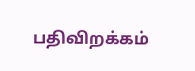பதிவிறக்கம்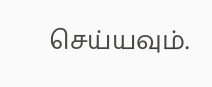செய்யவும்.